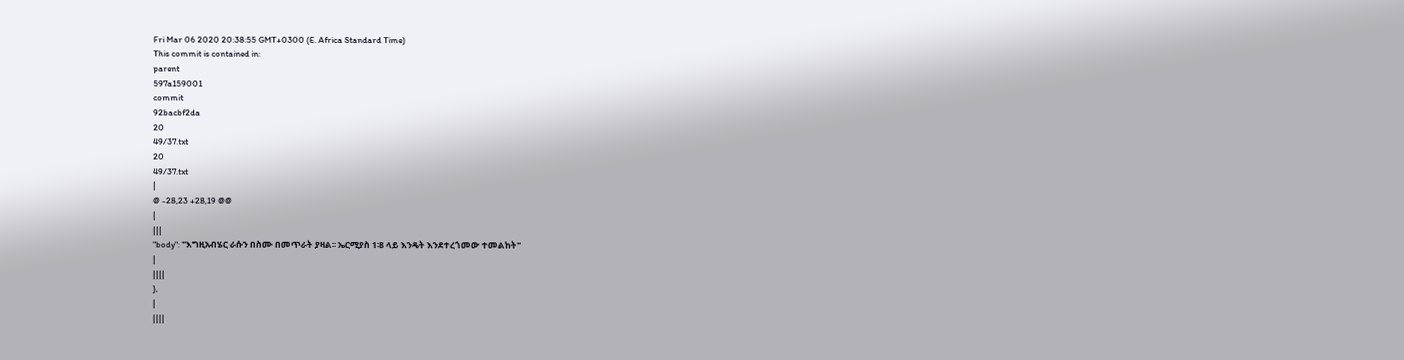Fri Mar 06 2020 20:38:55 GMT+0300 (E. Africa Standard Time)
This commit is contained in:
parent
597a159001
commit
92bacbf2da
20
49/37.txt
20
49/37.txt
|
@ -28,23 +28,19 @@
|
|||
"body": "እግዚአብሄር ራሱን በስሙ በመጥራት ያዛል፡፡ ኤርሚያስ 1፡8 ላይ እንዴት እንደተረጎመው ተመልከት"
|
||||
},
|
||||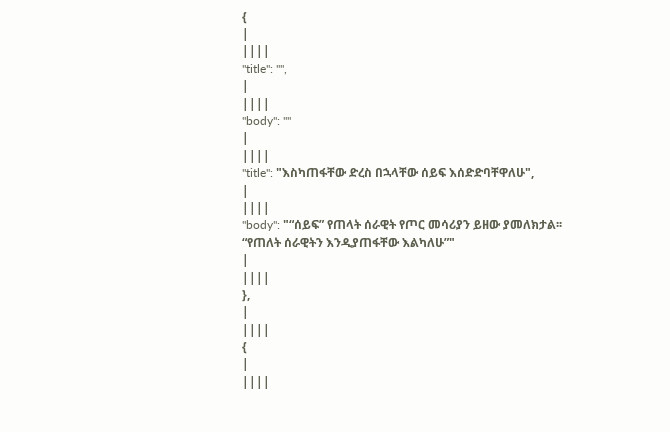{
|
||||
"title": "",
|
||||
"body": ""
|
||||
"title": "እስካጠፋቸው ድረስ በኋላቸው ሰይፍ እሰድድባቸዋለሁ",
|
||||
"body": "“ሰይፍ” የጠላት ሰራዊት የጦር መሳሪያን ይዘው ያመለክታል፡፡ “የጠለት ሰራዊትን እንዲያጠፋቸው እልካለሁ”"
|
||||
},
|
||||
{
|
||||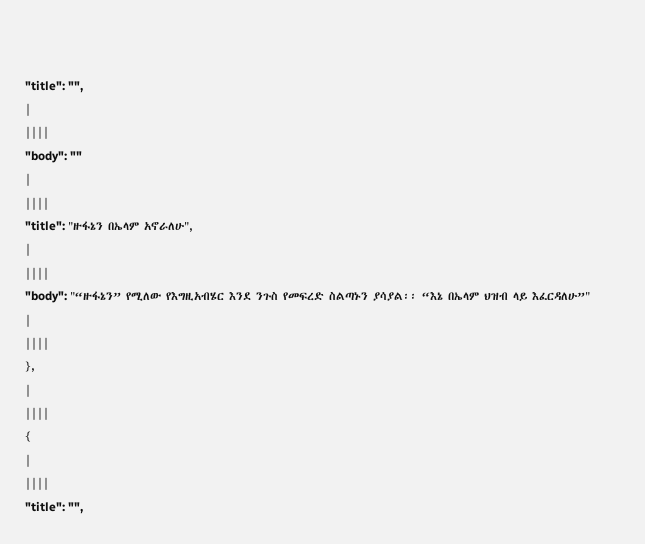"title": "",
|
||||
"body": ""
|
||||
"title": "ዙፋኔን በኤላም አኖራለሁ",
|
||||
"body": "“ዙፋኔን” የሚለው የእግዚአብሄር እንደ ንጉስ የመፍረድ ስልጣኑን ያሳያል፡፡ “እኔ በኤላም ህዝብ ላይ እፈርዳለሁ”"
|
||||
},
|
||||
{
|
||||
"title": "",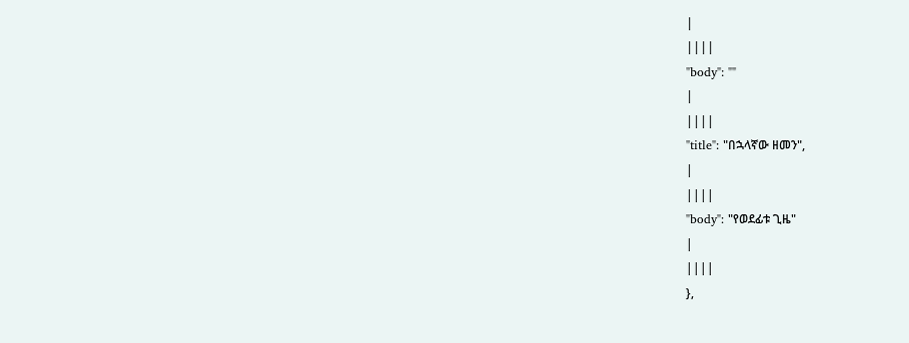|
||||
"body": ""
|
||||
"title": "በኋላኛው ዘመን",
|
||||
"body": "የወደፊቱ ጊዜ"
|
||||
},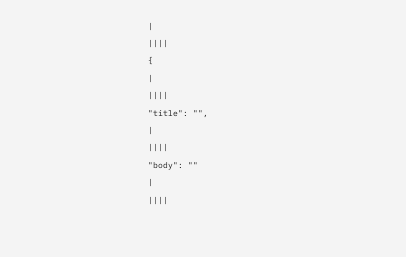|
||||
{
|
||||
"title": "",
|
||||
"body": ""
|
||||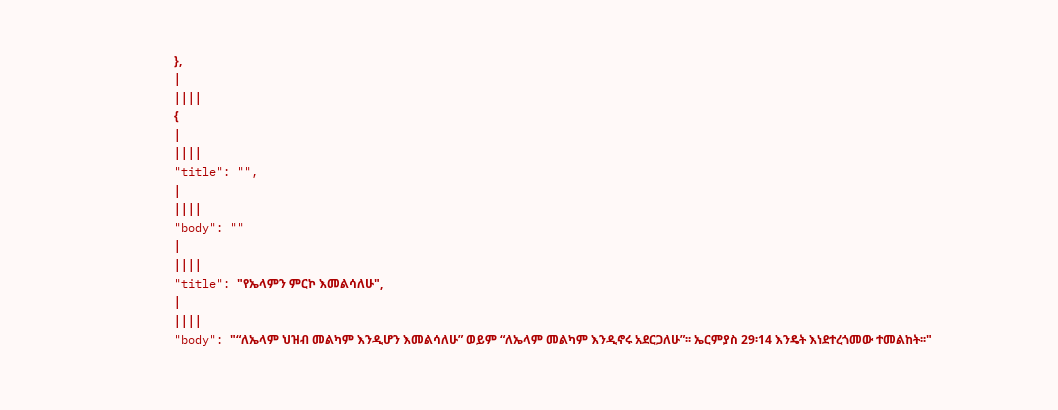},
|
||||
{
|
||||
"title": "",
|
||||
"body": ""
|
||||
"title": "የኤላምን ምርኮ እመልሳለሁ",
|
||||
"body": "“ለኤላም ህዝብ መልካም እንዲሆን እመልሳለሁ” ወይም “ለኤላም መልካም እንዲኖሩ አደርጋለሁ”፡፡ ኤርምያስ 29፡14 እንዴት እነደተረጎመው ተመልከት፡፡"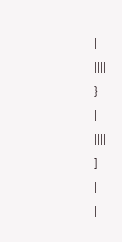|
||||
}
|
||||
]
|
|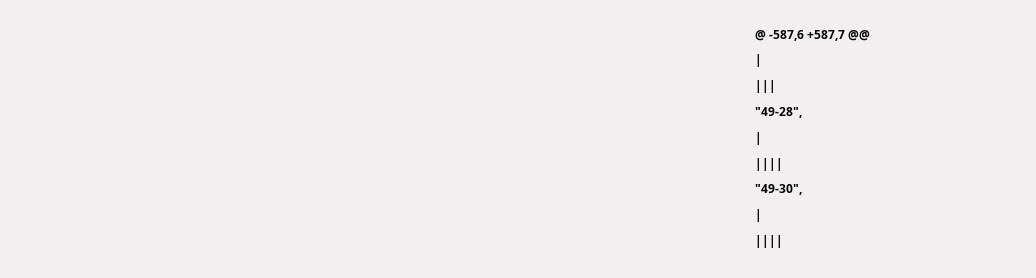@ -587,6 +587,7 @@
|
|||
"49-28",
|
||||
"49-30",
|
||||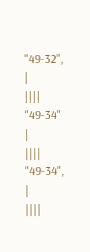"49-32",
|
||||
"49-34"
|
||||
"49-34",
|
||||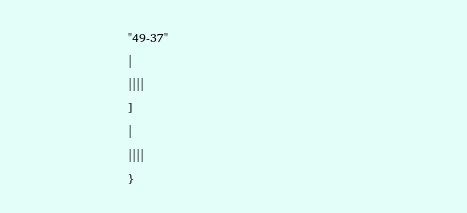"49-37"
|
||||
]
|
||||
}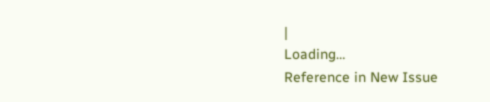|
Loading…
Reference in New Issue